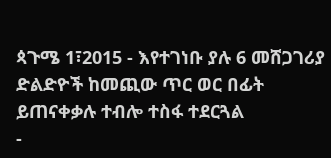ጳጉሜ 1፣2015 - እየተገነቡ ያሉ 6 መሸጋገሪያ ድልድዮች ከመጪው ጥር ወር በፊት ይጠናቀቃሉ ተብሎ ተስፋ ተደርጓል
-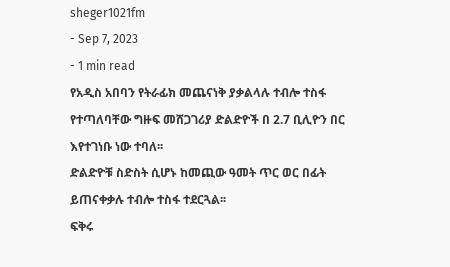sheger1021fm
- Sep 7, 2023
- 1 min read
የአዲስ አበባን የትራፊክ መጨናነቅ ያቃልላሉ ተብሎ ተስፋ የተጣለባቸው ግዙፍ መሸጋገሪያ ድልድዮች በ 2.7 ቢሊዮን በር እየተገነቡ ነው ተባለ፡፡
ድልድዮቹ ስድስት ሲሆኑ ከመጪው ዓመት ጥር ወር በፊት ይጠናቀቃሉ ተብሎ ተስፋ ተደርጓል፡፡
ፍቅሩ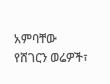አምባቸው
የሸገርን ወሬዎች፣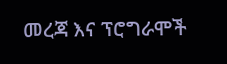መረጃ እና ፕሮግራሞች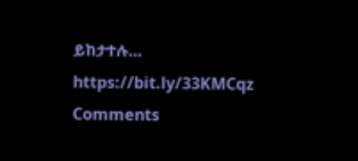ይከታተሉ… https://bit.ly/33KMCqz
Comments